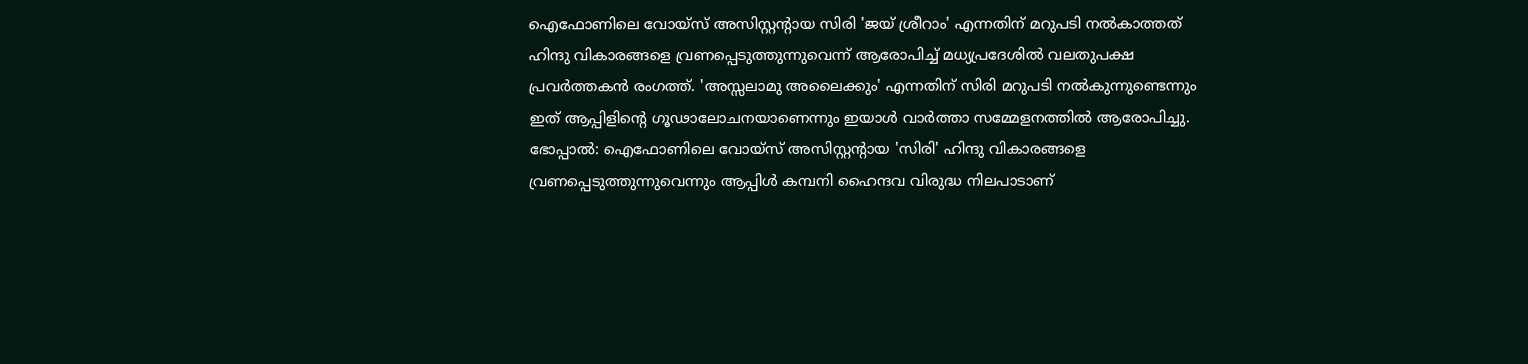ഐഫോണിലെ വോയ്സ് അസിസ്റ്റന്റായ സിരി 'ജയ് ശ്രീറാം' എന്നതിന് മറുപടി നൽകാത്തത് ഹിന്ദു വികാരങ്ങളെ വ്രണപ്പെടുത്തുന്നുവെന്ന് ആരോപിച്ച് മധ്യപ്രദേശിൽ വലതുപക്ഷ പ്രവർത്തകൻ രംഗത്ത്. 'അസ്സലാമു അലൈക്കും' എന്നതിന് സിരി മറുപടി നൽകുന്നുണ്ടെന്നും ഇത് ആപ്പിളിന്റെ ഗൂഢാലോചനയാണെന്നും ഇയാൾ വാർത്താ സമ്മേളനത്തിൽ ആരോപിച്ചു.
ഭോപ്പാൽ: ഐഫോണിലെ വോയ്സ് അസിസ്റ്റന്റായ 'സിരി' ഹിന്ദു വികാരങ്ങളെ വ്രണപ്പെടുത്തുന്നുവെന്നും ആപ്പിൾ കമ്പനി ഹൈന്ദവ വിരുദ്ധ നിലപാടാണ്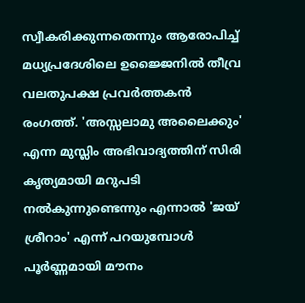സ്വീകരിക്കുന്നതെന്നും ആരോപിച്ച് മധ്യപ്രദേശിലെ ഉജ്ജൈനിൽ തീവ്ര വലതുപക്ഷ പ്രവർത്തകൻ രംഗത്ത്. 'അസ്സലാമു അലൈക്കും' എന്ന മുസ്ലിം അഭിവാദ്യത്തിന് സിരി കൃത്യമായി മറുപടി നൽകുന്നുണ്ടെന്നും എന്നാൽ 'ജയ് ശ്രീറാം' എന്ന് പറയുമ്പോൾ പൂർണ്ണമായി മൗനം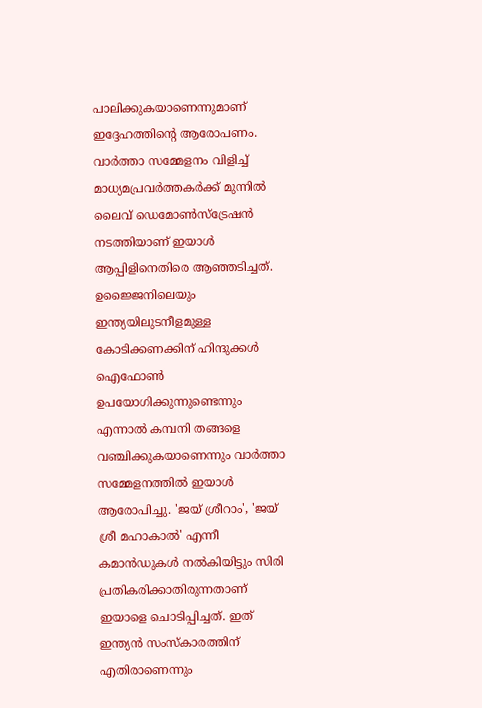പാലിക്കുകയാണെന്നുമാണ് ഇദ്ദേഹത്തിന്റെ ആരോപണം. വാർത്താ സമ്മേളനം വിളിച്ച് മാധ്യമപ്രവർത്തകർക്ക് മുന്നിൽ ലൈവ് ഡെമോൺസ്ട്രേഷൻ നടത്തിയാണ് ഇയാൾ ആപ്പിളിനെതിരെ ആഞ്ഞടിച്ചത്.
ഉജ്ജൈനിലെയും ഇന്ത്യയിലുടനീളമുള്ള കോടിക്കണക്കിന് ഹിന്ദുക്കൾ ഐഫോൺ ഉപയോഗിക്കുന്നുണ്ടെന്നും എന്നാൽ കമ്പനി തങ്ങളെ വഞ്ചിക്കുകയാണെന്നും വാർത്താ സമ്മേളനത്തിൽ ഇയാൾ ആരോപിച്ചു. 'ജയ് ശ്രീറാം', 'ജയ് ശ്രീ മഹാകാൽ' എന്നീ കമാൻഡുകൾ നൽകിയിട്ടും സിരി പ്രതികരിക്കാതിരുന്നതാണ് ഇയാളെ ചൊടിപ്പിച്ചത്. ഇത് ഇന്ത്യൻ സംസ്കാരത്തിന് എതിരാണെന്നും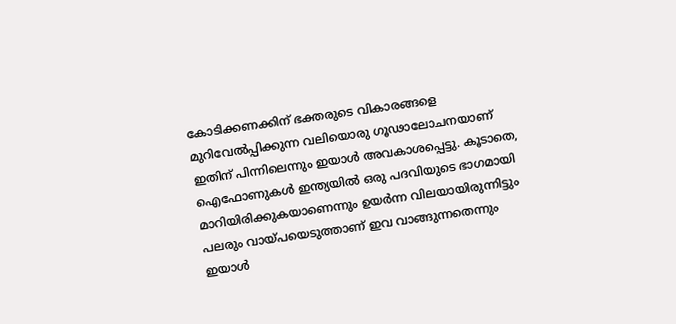കോടിക്കണക്കിന് ഭക്തരുടെ വികാരങ്ങളെ മുറിവേൽപ്പിക്കുന്ന വലിയൊരു ഗൂഢാലോചനയാണ് ഇതിന് പിന്നിലെന്നും ഇയാൾ അവകാശപ്പെട്ടു. കൂടാതെ, ഐഫോണുകൾ ഇന്ത്യയിൽ ഒരു പദവിയുടെ ഭാഗമായി മാറിയിരിക്കുകയാണെന്നും ഉയർന്ന വിലയായിരുന്നിട്ടും പലരും വായ്പയെടുത്താണ് ഇവ വാങ്ങുന്നതെന്നും ഇയാൾ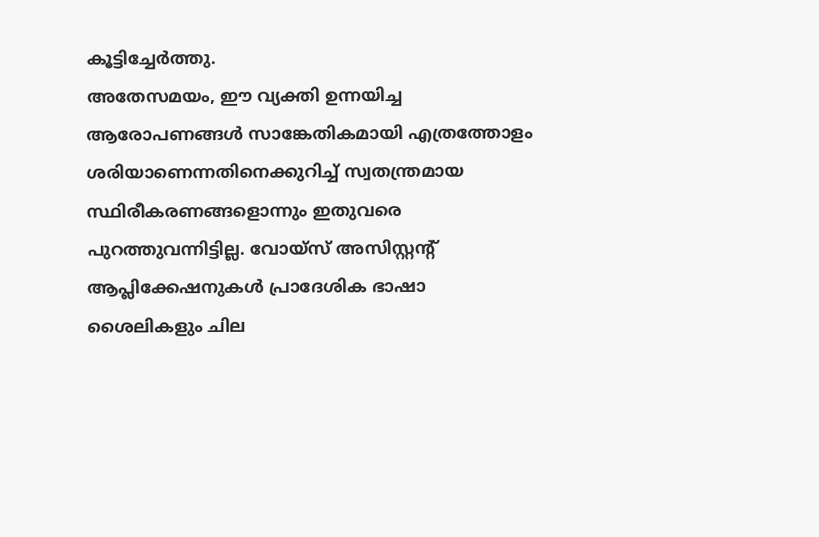കൂട്ടിച്ചേർത്തു.
അതേസമയം, ഈ വ്യക്തി ഉന്നയിച്ച ആരോപണങ്ങൾ സാങ്കേതികമായി എത്രത്തോളം ശരിയാണെന്നതിനെക്കുറിച്ച് സ്വതന്ത്രമായ സ്ഥിരീകരണങ്ങളൊന്നും ഇതുവരെ പുറത്തുവന്നിട്ടില്ല. വോയ്സ് അസിസ്റ്റന്റ് ആപ്ലിക്കേഷനുകൾ പ്രാദേശിക ഭാഷാ ശൈലികളും ചില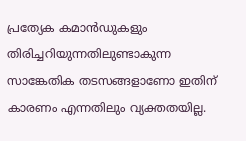പ്രത്യേക കമാൻഡുകളും തിരിച്ചറിയുന്നതിലുണ്ടാകുന്ന സാങ്കേതിക തടസങ്ങളാണോ ഇതിന് കാരണം എന്നതിലും വ്യക്തതയില്ല.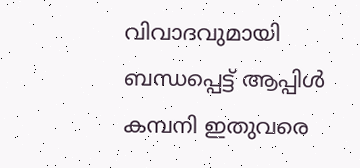വിവാദവുമായി ബന്ധപ്പെട്ട് ആപ്പിൾ കമ്പനി ഇതുവരെ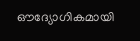ഔദ്യോഗികമായി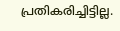പ്രതികരിച്ചിട്ടില്ല.